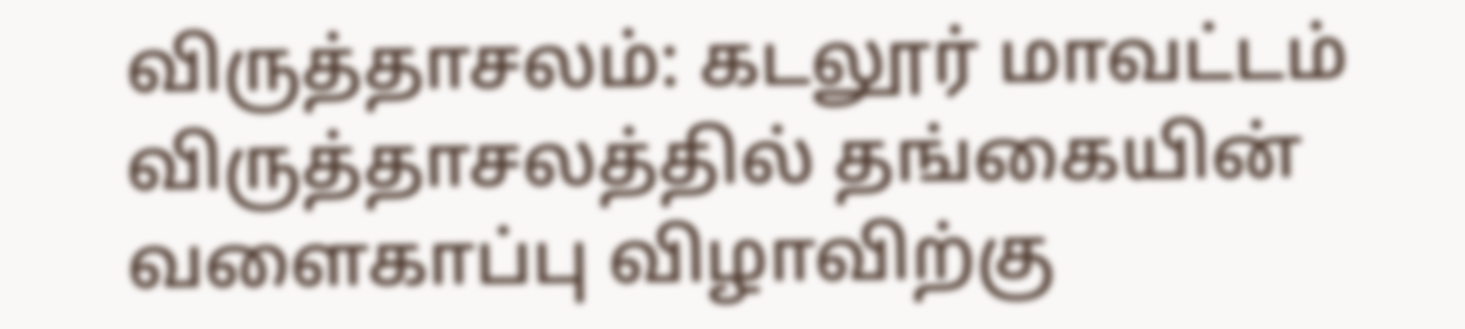விருத்தாசலம்: கடலூர் மாவட்டம் விருத்தாசலத்தில் தங்கையின் வளைகாப்பு விழாவிற்கு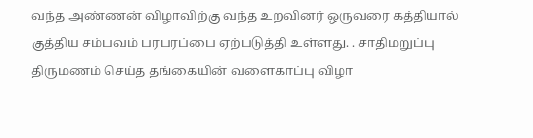வந்த அண்ணன் விழாவிற்கு வந்த உறவினர் ஒருவரை கத்தியால் குத்திய சம்பவம் பரபரப்பை ஏற்படுத்தி உள்ளது. . சாதிமறுப்பு திருமணம் செய்த தங்கையின் வளைகாப்பு விழா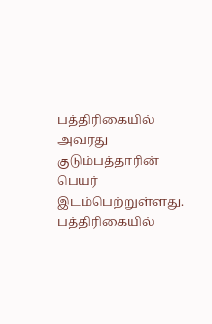பத்திரிகையில் அவரது குடும்பத்தாரின் பெயர் இடம்பெற்றுள்ளது. பத்திரிகையில்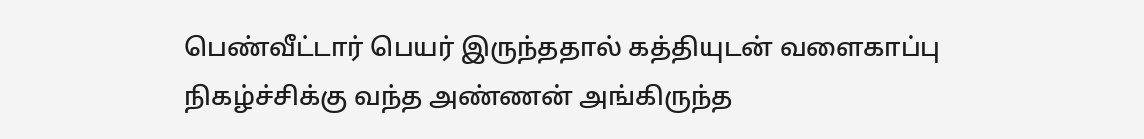பெண்வீட்டார் பெயர் இருந்ததால் கத்தியுடன் வளைகாப்பு நிகழ்ச்சிக்கு வந்த அண்ணன் அங்கிருந்த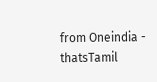from Oneindia - thatsTamil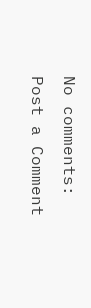No comments:
Post a Comment